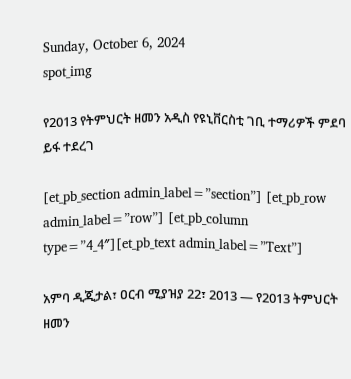Sunday, October 6, 2024
spot_img

የ2013 የትምህርት ዘመን አዲስ የዩኒቨርስቲ ገቢ ተማሪዎች ምደባ ይፋ ተደረገ

[et_pb_section admin_label=”section”] [et_pb_row admin_label=”row”] [et_pb_column type=”4_4″][et_pb_text admin_label=”Text”]

አምባ ዲጂታል፣ ዐርብ ሚያዝያ 22፣ 2013 ― የ2013 ትምህርት ዘመን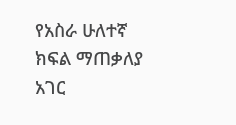የአስራ ሁለተኛ ክፍል ማጠቃለያ አገር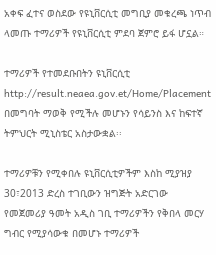አቀፍ ፈተና ወስደው የዩኒቨርሲቲ መግቢያ መቁረጫ ነጥብ ላመጡ ተማሪዎች የዩኒቨርሲቲ ምደባ ጀምሮ ይፋ ሆኗል።

ተማሪዎች የተመደቡበትን ዩኒቨርሲቲ http://result.neaea.gov.et/Home/Placement በመግባት ማወቅ የሚችሉ መሆኑን የሳይንስ እና ከፍተኛ ትምህርት ሚኒስቴር አስታውቋል፡፡

ተማሪዎቹን የሚቀበሉ ዩኒቨርሲቲዎችም እስከ ሚያዝያ 30፣2013 ድረስ ተገቢውን ዝግጅት አድርገው የመጀመሪያ ዓመት አዲስ ገቢ ተማሪዎችን የቅበላ መርሃ ግብር የሚያሳውቁ በመሆኑ ተማሪዎች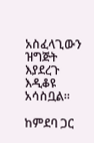አስፈላጊውን ዝግጅት እያደረጉ እዲቆዩ አሳስቧል፡፡

ከምደባ ጋር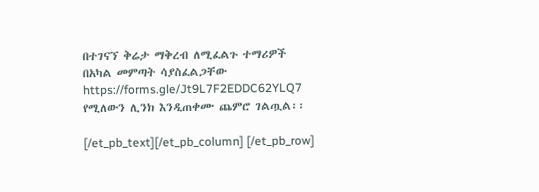በተገናኘ ቅሬታ ማቅረብ ለሚፈልጉ ተማሪዎች በአካል መምጣት ሳያስፈልጋቸው https://forms.gle/Jt9L7F2EDDC62YLQ7 የሚለውን ሊንክ እንዲጠቀሙ ጨምሮ ገልጧል፡፡

[/et_pb_text][/et_pb_column] [/et_pb_row]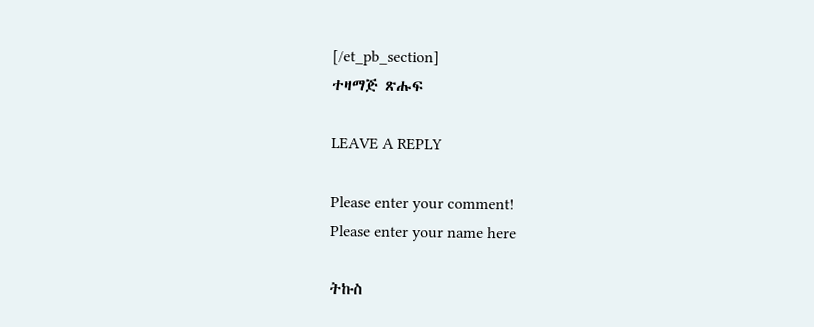[/et_pb_section]
ተዛማጅ ጽሑፍ

LEAVE A REPLY

Please enter your comment!
Please enter your name here

ትኩስ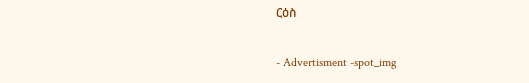ርዕስ

- Advertisment -spot_img